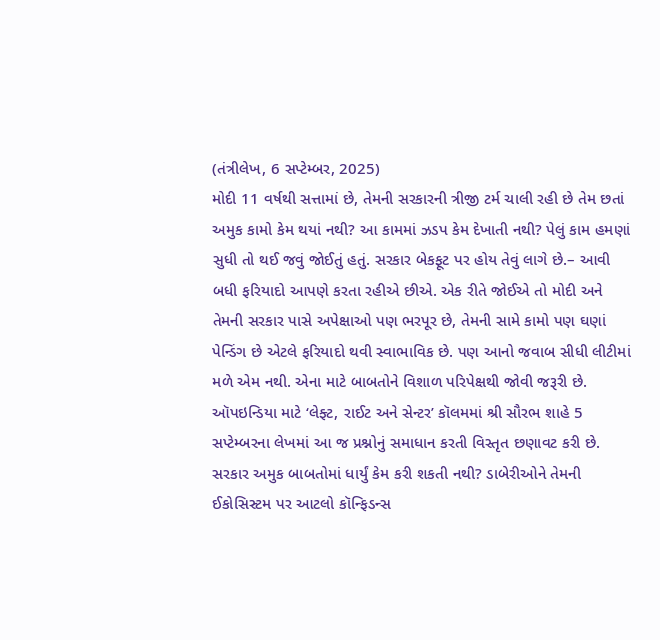(તંત્રીલેખ, 6 સપ્ટેમ્બર, 2025)
મોદી 11 વર્ષથી સત્તામાં છે, તેમની સરકારની ત્રીજી ટર્મ ચાલી રહી છે તેમ છતાં અમુક કામો કેમ થયાં નથી? આ કામમાં ઝડપ કેમ દેખાતી નથી? પેલું કામ હમણાં સુધી તો થઈ જવું જોઈતું હતું. સરકાર બેકફૂટ પર હોય તેવું લાગે છે.– આવી બધી ફરિયાદો આપણે કરતા રહીએ છીએ. એક રીતે જોઈએ તો મોદી અને તેમની સરકાર પાસે અપેક્ષાઓ પણ ભરપૂર છે, તેમની સામે કામો પણ ઘણાં પેન્ડિંગ છે એટલે ફરિયાદો થવી સ્વાભાવિક છે. પણ આનો જવાબ સીધી લીટીમાં મળે એમ નથી. એના માટે બાબતોને વિશાળ પરિપેક્ષથી જોવી જરૂરી છે.
ઑપઇન્ડિયા માટે ‘લેફ્ટ, રાઈટ અને સેન્ટર’ કૉલમમાં શ્રી સૌરભ શાહે 5 સપ્ટેમ્બરના લેખમાં આ જ પ્રશ્નોનું સમાધાન કરતી વિસ્તૃત છણાવટ કરી છે. સરકાર અમુક બાબતોમાં ધાર્યું કેમ કરી શકતી નથી? ડાબેરીઓને તેમની ઈકોસિસ્ટમ પર આટલો કૉન્ફિડન્સ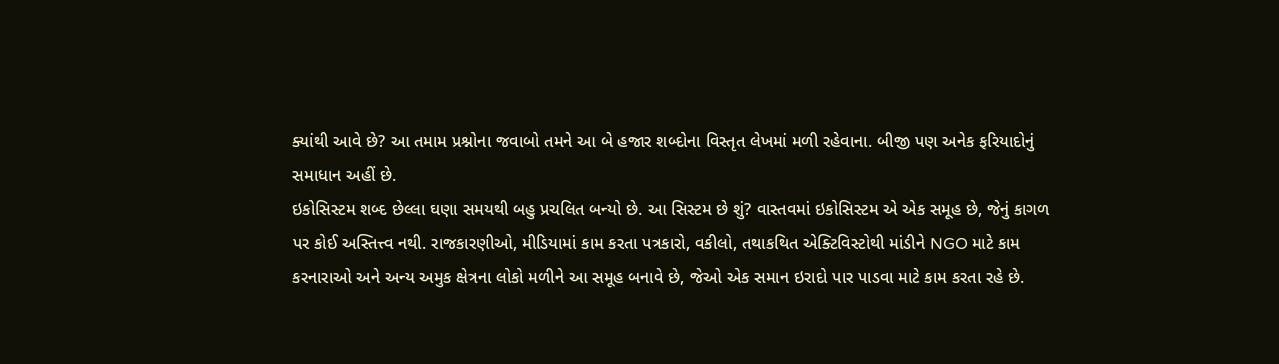ક્યાંથી આવે છે? આ તમામ પ્રશ્નોના જવાબો તમને આ બે હજાર શબ્દોના વિસ્તૃત લેખમાં મળી રહેવાના. બીજી પણ અનેક ફરિયાદોનું સમાધાન અહીં છે.
ઇકોસિસ્ટમ શબ્દ છેલ્લા ઘણા સમયથી બહુ પ્રચલિત બન્યો છે. આ સિસ્ટમ છે શું? વાસ્તવમાં ઇકોસિસ્ટમ એ એક સમૂહ છે, જેનું કાગળ પર કોઈ અસ્તિત્ત્વ નથી. રાજકારણીઓ, મીડિયામાં કામ કરતા પત્રકારો, વકીલો, તથાકથિત એક્ટિવિસ્ટોથી માંડીને NGO માટે કામ કરનારાઓ અને અન્ય અમુક ક્ષેત્રના લોકો મળીને આ સમૂહ બનાવે છે, જેઓ એક સમાન ઇરાદો પાર પાડવા માટે કામ કરતા રહે છે.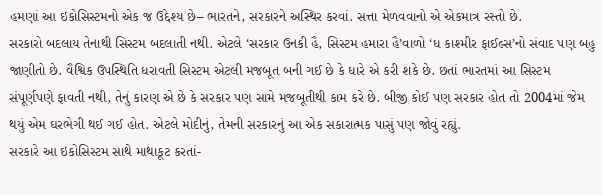હમણાં આ ઇકોસિસ્ટમનો એક જ ઉદ્દેશ્ય છે– ભારતને, સરકારને અસ્થિર કરવાં. સત્તા મેળવવાનો એ એકમાત્ર રસ્તો છે.
સરકારો બદલાય તેનાથી સિસ્ટમ બદલાતી નથી. એટલે ‘સરકાર ઉનકી હૈ, સિસ્ટમ હમારા હૈ’વાળો ‘ધ કાશ્મીર ફાઈલ્સ’નો સંવાદ પણ બહુ જાણીતો છે. વૈશ્વિક ઉપસ્થિતિ ધરાવતી સિસ્ટમ એટલી મજબૂત બની ગઈ છે કે ધારે એ કરી શકે છે. છતાં ભારતમાં આ સિસ્ટમ સંપૂર્ણપણે ફાવતી નથી, તેનું કારણ એ છે કે સરકાર પણ સામે મજબૂતીથી કામ કરે છે. બીજી કોઈ પણ સરકાર હોત તો 2004માં જેમ થયું એમ ઘરભેગી થઈ ગઈ હોત. એટલે મોદીનું, તેમની સરકારનું આ એક સકારાત્મક પાસું પણ જોવું રહ્યું.
સરકારે આ ઇકોસિસ્ટમ સાથે માથાકૂટ કરતાં-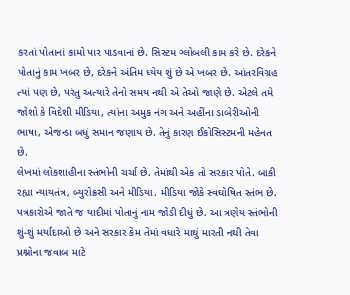કરતાં પોતાનાં કામો પાર પાડવાનાં છે. સિસ્ટમ ગ્લોબલી કામ કરે છે. દરેકને પોતાનું કામ ખબર છે, દરેકને અંતિમ ધ્યેય શું છે એ ખબર છે. આંતરવિગ્રહ ત્યાં પણ છે, પરંતુ અત્યારે તેનો સમય નથી એ તેઓ જાણે છે. એટલે તમે જોશો કે વિદેશી મીડિયા, ત્યાંના અમુક નંગ અને અહીંના ડાબેરીઓની ભાષા, એજન્ડા બધું સમાન જણાય છે. તેનું કારણ ઈકોસિસ્ટમની મહેનત છે.
લેખમાં લોકશાહીના સ્તંભોની ચર્ચા છે. તેમાંથી એક તો સરકાર પોતે. બાકી રહ્યા ન્યાયતંત્ર, બ્યુરોક્રસી અને મીડિયા. મીડિયા જોકે સ્વઘોષિત સ્તંભ છે. પત્રકારોએ જાતે જ યાદીમાં પોતાનું નામ જોડી દીધું છે. આ ત્રણેય સ્તંભોની શું-શું મર્યાદાઓ છે અને સરકાર કેમ તેમાં વધારે માથું મારતી નથી તેવા પ્રશ્નોના જવાબ માટે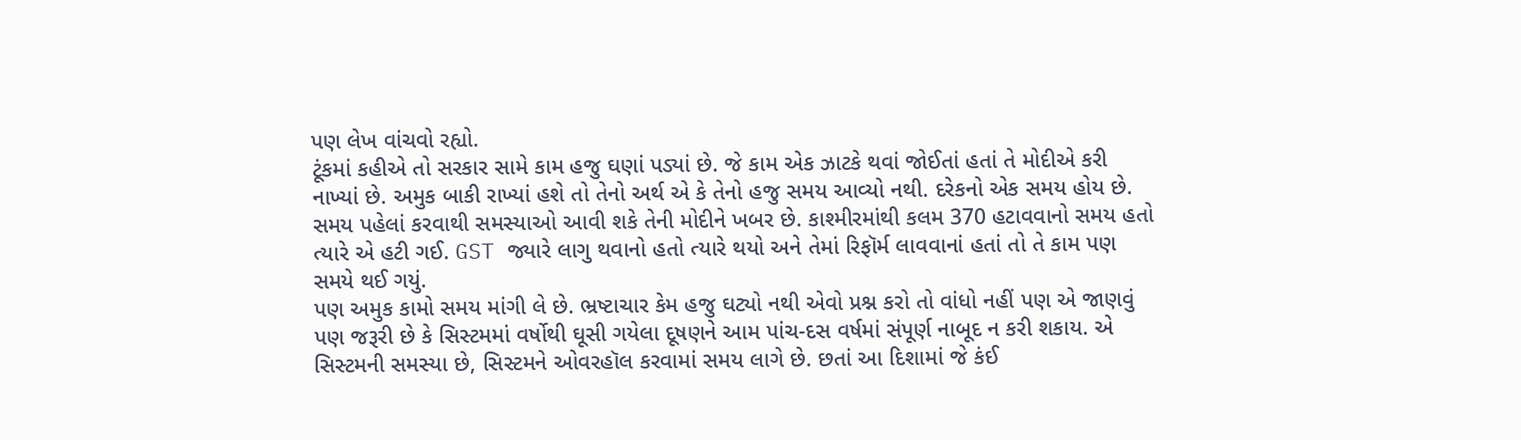પણ લેખ વાંચવો રહ્યો.
ટૂંકમાં કહીએ તો સરકાર સામે કામ હજુ ઘણાં પડ્યાં છે. જે કામ એક ઝાટકે થવાં જોઈતાં હતાં તે મોદીએ કરી નાખ્યાં છે. અમુક બાકી રાખ્યાં હશે તો તેનો અર્થ એ કે તેનો હજુ સમય આવ્યો નથી. દરેકનો એક સમય હોય છે. સમય પહેલાં કરવાથી સમસ્યાઓ આવી શકે તેની મોદીને ખબર છે. કાશ્મીરમાંથી કલમ 370 હટાવવાનો સમય હતો ત્યારે એ હટી ગઈ. GST જ્યારે લાગુ થવાનો હતો ત્યારે થયો અને તેમાં રિફૉર્મ લાવવાનાં હતાં તો તે કામ પણ સમયે થઈ ગયું.
પણ અમુક કામો સમય માંગી લે છે. ભ્રષ્ટાચાર કેમ હજુ ઘટ્યો નથી એવો પ્રશ્ન કરો તો વાંધો નહીં પણ એ જાણવું પણ જરૂરી છે કે સિસ્ટમમાં વર્ષોથી ઘૂસી ગયેલા દૂષણને આમ પાંચ-દસ વર્ષમાં સંપૂર્ણ નાબૂદ ન કરી શકાય. એ સિસ્ટમની સમસ્યા છે, સિસ્ટમને ઓવરહૉલ કરવામાં સમય લાગે છે. છતાં આ દિશામાં જે કંઈ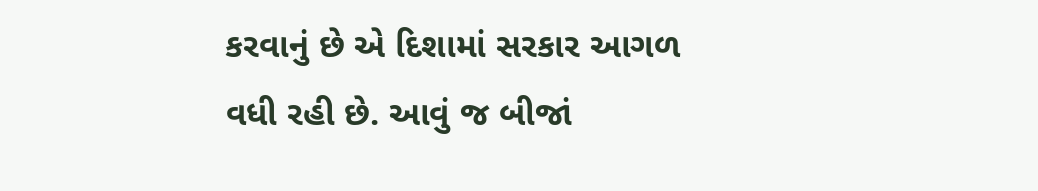કરવાનું છે એ દિશામાં સરકાર આગળ વધી રહી છે. આવું જ બીજાં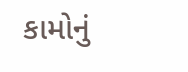કામોનું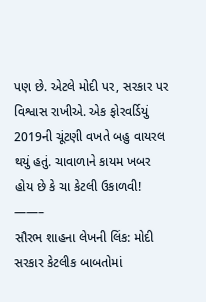પણ છે. એટલે મોદી પર, સરકાર પર વિશ્વાસ રાખીએ. એક ફોરવર્ડિયું 2019ની ચૂંટણી વખતે બહુ વાયરલ થયું હતું. ચાવાળાને કાયમ ખબર હોય છે કે ચા કેટલી ઉકાળવી!
——–
સૌરભ શાહના લેખની લિંક: મોદી સરકાર કેટલીક બાબતોમાં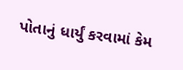પોતાનું ધાર્યું કરવામાં કેમ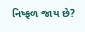નિષ્ફળ જાય છે?